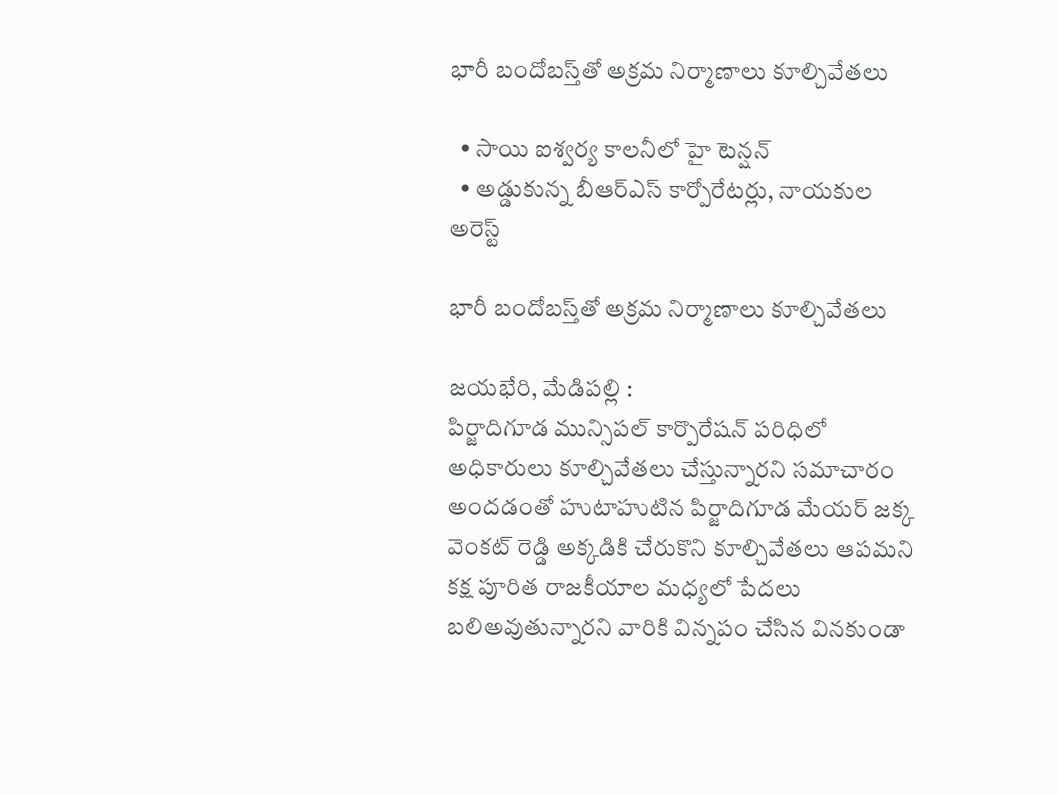భారీ బందోబస్త్‌తో అక్రమ నిర్మాణాలు కూల్చివేతలు

  • సాయి ఐశ్వర్య కాలనీలో హై టెన్షన్
  • అడ్డుకున్న బీఆర్ఎస్ కార్పోరేటర్లు, నాయకుల అరెస్ట్

భారీ బందోబస్త్‌తో అక్రమ నిర్మాణాలు కూల్చివేతలు

జయభేరి, మేడిపల్లి :
పిర్జాదిగూడ మున్సిపల్ కార్పొరేషన్ పరిధిలో అధికారులు కూల్చివేతలు చేస్తున్నారని సమాచారం అందడంతో హుటాహుటిన పిర్జాదిగూడ మేయర్ జక్క వెంకట్ రెడ్డి అక్కడికి చేరుకొని కూల్చివేతలు ఆపమని కక్ష పూరిత రాజకీయాల మధ్యలో పేదలు బలిఅవుతున్నారని వారికి విన్నపం చేసిన వినకుండా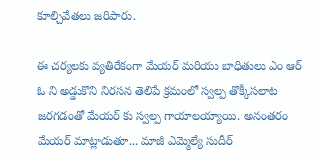కూల్చివేతలు జరిపారు.

ఈ చర్యలకు వ్యతిరేకంగా మేయర్ మరియు బాధితులు ఎం ఆర్ ఓ ని అడ్డుకొని నిరసన తెలిపే క్రమంలో స్వల్ప తొక్కీసలాట జరగడంతో మేయర్ కు స్వల్ప గాయాలయ్యాయి. అనంతరం మేయర్ మాట్లాడుతూ... మాజీ ఎమ్మెల్యే సుదీర్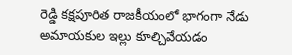రెడ్డి కక్షపూరిత రాజకీయంలో భాగంగా నేడు అమాయకుల ఇల్లు కూల్చివేయడం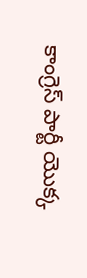కాంగ్రెస్ పార్టీ యొక్క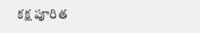కక్ష పూరిత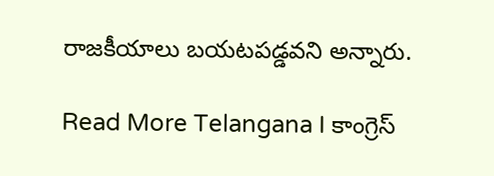రాజకీయాలు బయటపడ్డవని అన్నారు.

Read More Telangana I కాంగ్రెస్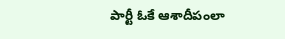పార్టీ ఓకే ఆశాదీపంలా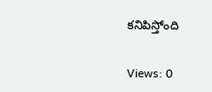కనిపిస్తోంది

Views: 0